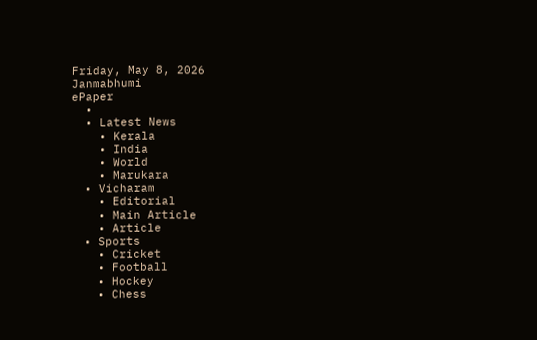Friday, May 8, 2026
Janmabhumi
ePaper
  •
  • Latest News
    • Kerala
    • India
    • World
    • Marukara
  • Vicharam
    • Editorial
    • Main Article
    • Article
  • Sports
    • Cricket
    • Football
    • Hockey
    • Chess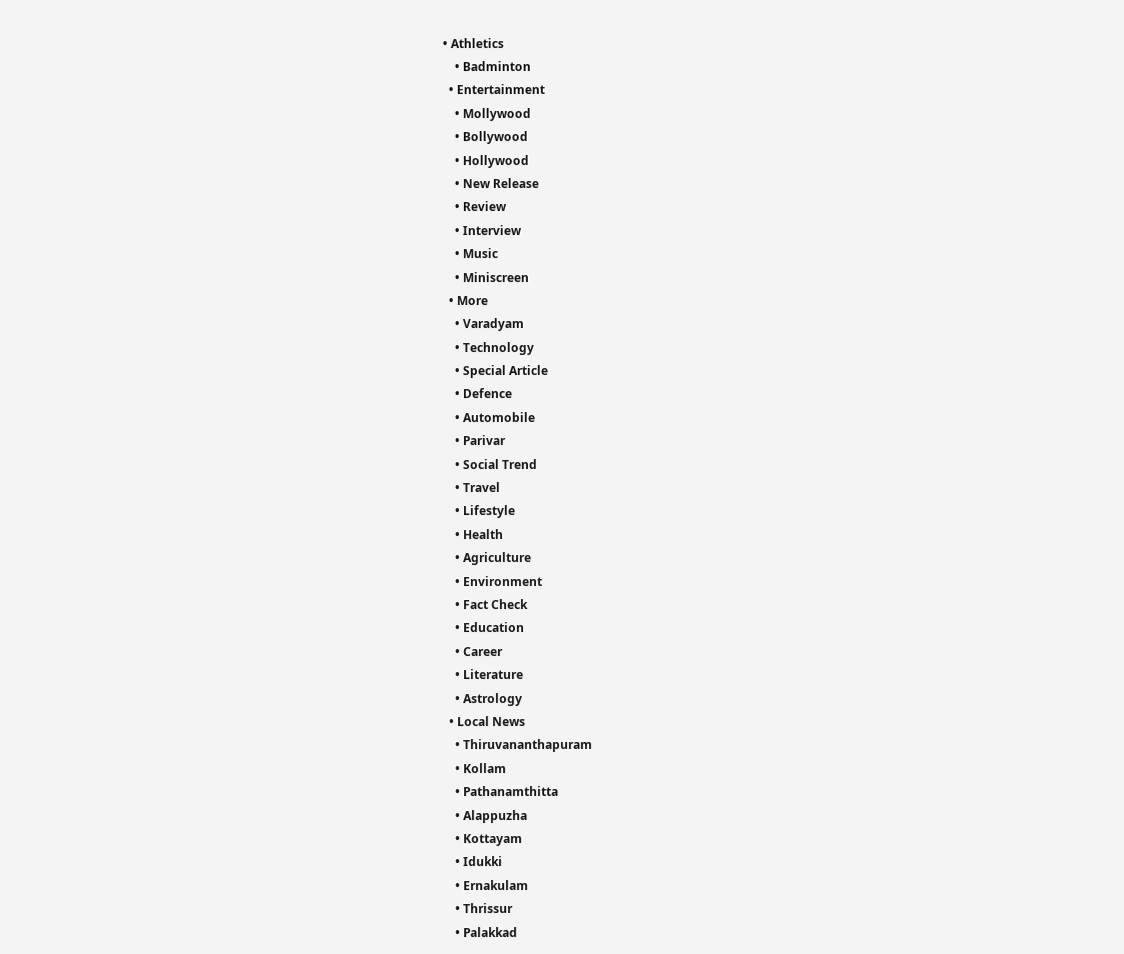• Athletics
    • Badminton
  • Entertainment
    • Mollywood
    • Bollywood
    • Hollywood
    • New Release
    • Review
    • Interview
    • Music
    • Miniscreen
  • More
    • Varadyam
    • Technology
    • Special Article
    • Defence
    • Automobile
    • Parivar
    • Social Trend
    • Travel
    • Lifestyle
    • Health
    • Agriculture
    • Environment
    • Fact Check
    • Education
    • Career
    • Literature
    • Astrology
  • Local News
    • Thiruvananthapuram
    • Kollam
    • Pathanamthitta
    • Alappuzha
    • Kottayam
    • Idukki
    • Ernakulam
    • Thrissur
    • Palakkad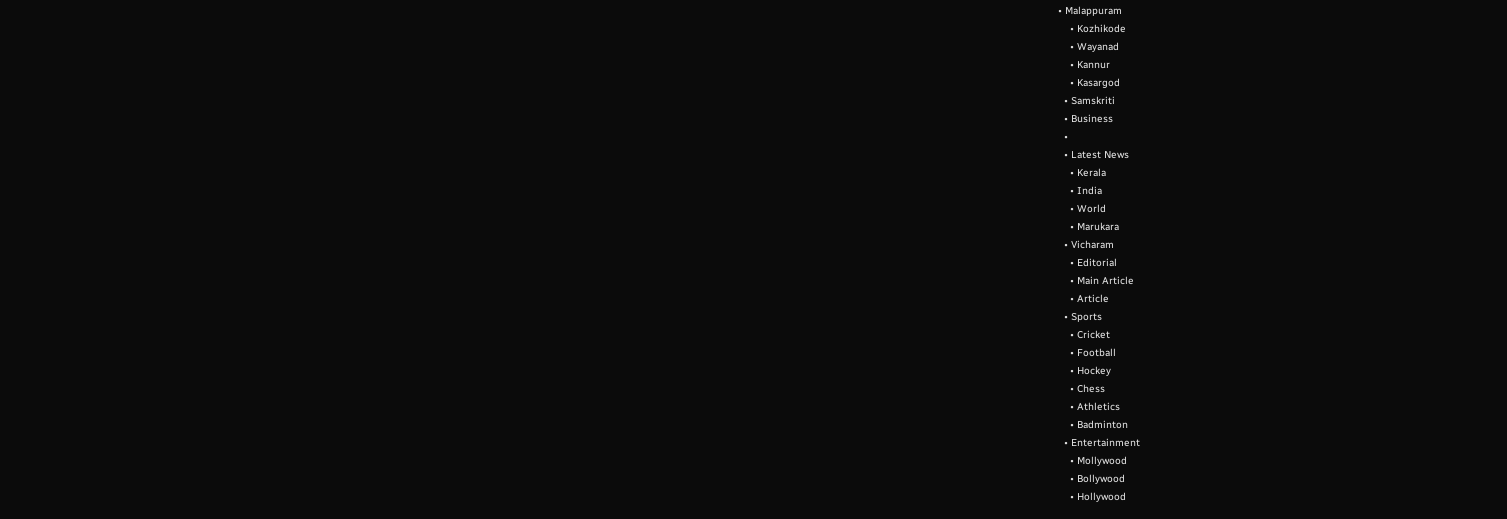• Malappuram
    • Kozhikode
    • Wayanad
    • Kannur
    • Kasargod
  • Samskriti
  • Business
  •
  • Latest News
    • Kerala
    • India
    • World
    • Marukara
  • Vicharam
    • Editorial
    • Main Article
    • Article
  • Sports
    • Cricket
    • Football
    • Hockey
    • Chess
    • Athletics
    • Badminton
  • Entertainment
    • Mollywood
    • Bollywood
    • Hollywood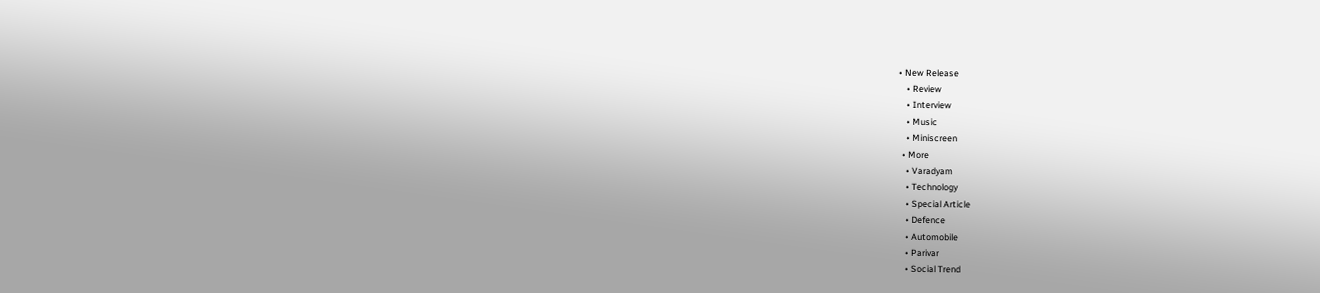• New Release
    • Review
    • Interview
    • Music
    • Miniscreen
  • More
    • Varadyam
    • Technology
    • Special Article
    • Defence
    • Automobile
    • Parivar
    • Social Trend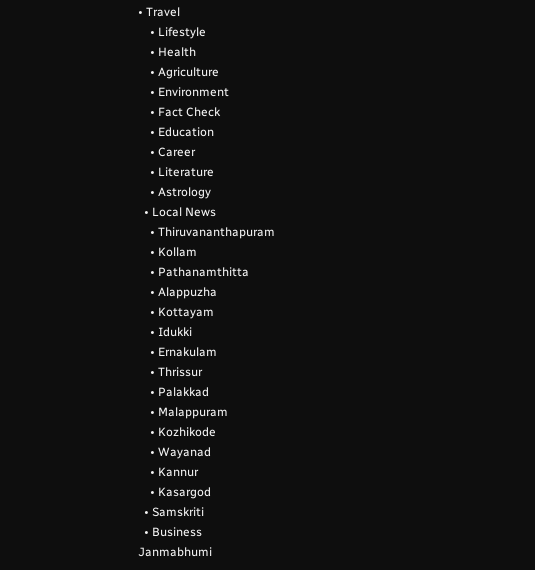• Travel
    • Lifestyle
    • Health
    • Agriculture
    • Environment
    • Fact Check
    • Education
    • Career
    • Literature
    • Astrology
  • Local News
    • Thiruvananthapuram
    • Kollam
    • Pathanamthitta
    • Alappuzha
    • Kottayam
    • Idukki
    • Ernakulam
    • Thrissur
    • Palakkad
    • Malappuram
    • Kozhikode
    • Wayanad
    • Kannur
    • Kasargod
  • Samskriti
  • Business
Janmabhumi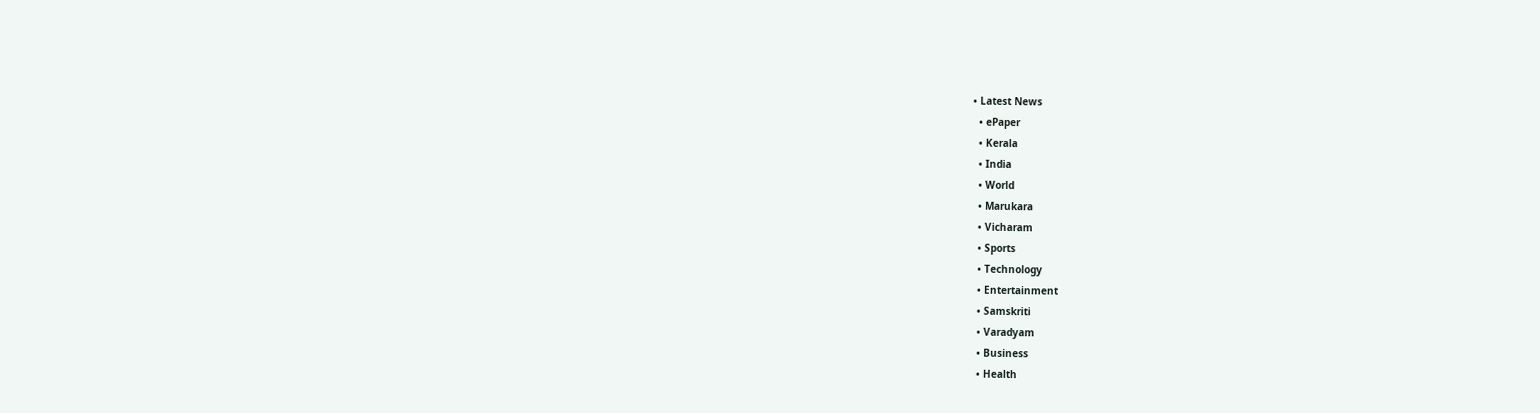• Latest News
  • ePaper
  • Kerala
  • India
  • World
  • Marukara
  • Vicharam
  • Sports
  • Technology
  • Entertainment
  • Samskriti
  • Varadyam
  • Business
  • Health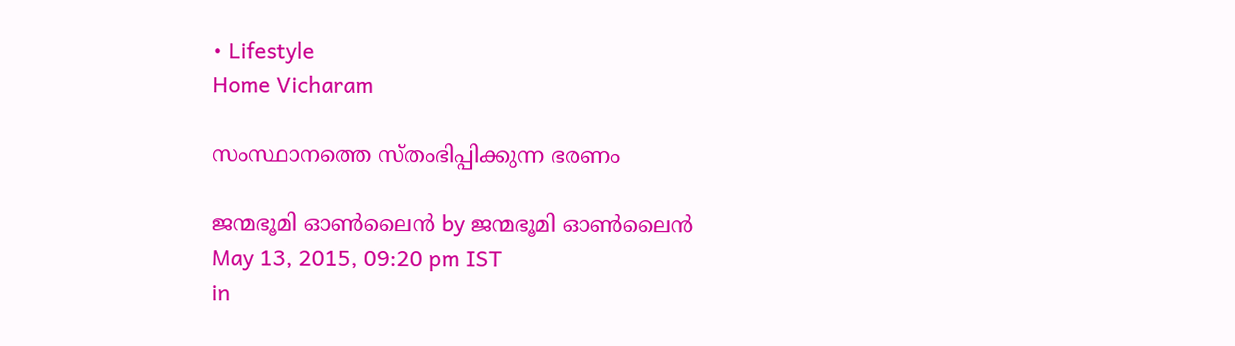• Lifestyle
Home Vicharam

സംസ്ഥാനത്തെ സ്തംഭിപ്പിക്കുന്ന ഭരണം

ജന്മഭൂമി ഓണ്‍ലൈന്‍ by ജന്മഭൂമി ഓണ്‍ലൈന്‍
May 13, 2015, 09:20 pm IST
in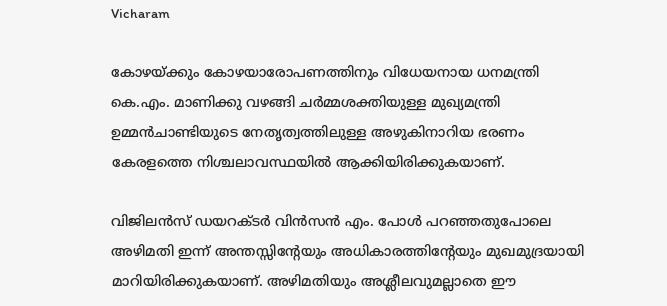Vicharam

കോഴയ്‌ക്കും കോഴയാരോപണത്തിനും വിധേയനായ ധനമന്ത്രി കെ.എം. മാണിക്കു വഴങ്ങി ചര്‍മ്മശക്തിയുള്ള മുഖ്യമന്ത്രി ഉമ്മന്‍ചാണ്ടിയുടെ നേതൃത്വത്തിലുള്ള അഴുകിനാറിയ ഭരണം കേരളത്തെ നിശ്ചലാവസ്ഥയില്‍ ആക്കിയിരിക്കുകയാണ്.

വിജിലന്‍സ് ഡയറക്ടര്‍ വിന്‍സന്‍ എം. പോള്‍ പറഞ്ഞതുപോലെ അഴിമതി ഇന്ന് അന്തസ്സിന്റേയും അധികാരത്തിന്റേയും മുഖമുദ്രയായി മാറിയിരിക്കുകയാണ്. അഴിമതിയും അശ്ലീലവുമല്ലാതെ ഈ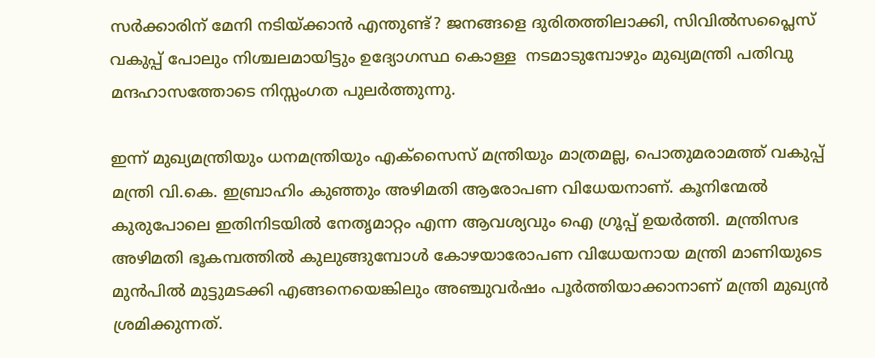സര്‍ക്കാരിന് മേനി നടിയ്‌ക്കാന്‍ എന്തുണ്ട്? ജനങ്ങളെ ദുരിതത്തിലാക്കി, സിവില്‍സപ്ലൈസ് വകുപ്പ് പോലും നിശ്ചലമായിട്ടും ഉദ്യോഗസ്ഥ കൊള്ള  നടമാടുമ്പോഴും മുഖ്യമന്ത്രി പതിവു മന്ദഹാസത്തോടെ നിസ്സംഗത പുലര്‍ത്തുന്നു.

ഇന്ന് മുഖ്യമന്ത്രിയും ധനമന്ത്രിയും എക്‌സൈസ് മന്ത്രിയും മാത്രമല്ല, പൊതുമരാമത്ത് വകുപ്പ് മന്ത്രി വി.കെ. ഇബ്രാഹിം കുഞ്ഞും അഴിമതി ആരോപണ വിധേയനാണ്. കൂനിന്മേല്‍ കുരുപോലെ ഇതിനിടയില്‍ നേതൃമാറ്റം എന്ന ആവശ്യവും ഐ ഗ്രൂപ്പ് ഉയര്‍ത്തി. മന്ത്രിസഭ അഴിമതി ഭൂകമ്പത്തില്‍ കുലുങ്ങുമ്പോള്‍ കോഴയാരോപണ വിധേയനായ മന്ത്രി മാണിയുടെ മുന്‍പില്‍ മുട്ടുമടക്കി എങ്ങനെയെങ്കിലും അഞ്ചുവര്‍ഷം പൂര്‍ത്തിയാക്കാനാണ് മന്ത്രി മുഖ്യന്‍ ശ്രമിക്കുന്നത്.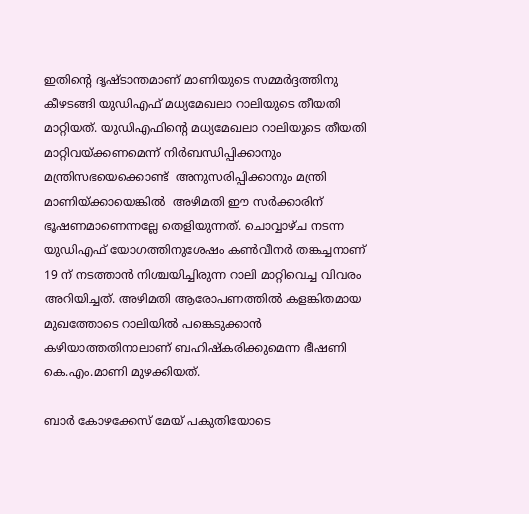ഇതിന്റെ ദൃഷ്ടാന്തമാണ് മാണിയുടെ സമ്മര്‍ദ്ദത്തിനു കീഴടങ്ങി യുഡിഎഫ് മധ്യമേഖലാ റാലിയുടെ തീയതി മാറ്റിയത്. യുഡിഎഫിന്റെ മധ്യമേഖലാ റാലിയുടെ തീയതി മാറ്റിവയ്‌ക്കണമെന്ന് നിര്‍ബന്ധിപ്പിക്കാനും മന്ത്രിസഭയെക്കൊണ്ട്  അനുസരിപ്പിക്കാനും മന്ത്രി മാണിയ്‌ക്കായെങ്കില്‍  അഴിമതി ഈ സര്‍ക്കാരിന് ഭൂഷണമാണെന്നല്ലേ തെളിയുന്നത്. ചൊവ്വാഴ്ച നടന്ന യുഡിഎഫ് യോഗത്തിനുശേഷം കണ്‍വീനര്‍ തങ്കച്ചനാണ് 19 ന് നടത്താന്‍ നിശ്ചയിച്ചിരുന്ന റാലി മാറ്റിവെച്ച വിവരം അറിയിച്ചത്. അഴിമതി ആരോപണത്തില്‍ കളങ്കിതമായ മുഖത്തോടെ റാലിയില്‍ പങ്കെടുക്കാന്‍ കഴിയാത്തതിനാലാണ് ബഹിഷ്‌കരിക്കുമെന്ന ഭീഷണി കെ.എം.മാണി മുഴക്കിയത്.

ബാര്‍ കോഴക്കേസ് മേയ് പകുതിയോടെ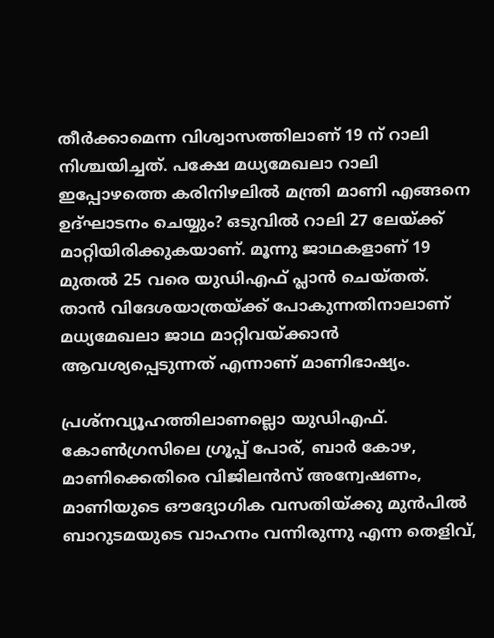തീര്‍ക്കാമെന്ന വിശ്വാസത്തിലാണ് 19 ന് റാലി നിശ്ചയിച്ചത്. പക്ഷേ മധ്യമേഖലാ റാലി ഇപ്പോഴത്തെ കരിനിഴലില്‍ മന്ത്രി മാണി എങ്ങനെ ഉദ്ഘാടനം ചെയ്യും? ഒടുവില്‍ റാലി 27 ലേയ്‌ക്ക് മാറ്റിയിരിക്കുകയാണ്. മൂന്നു ജാഥകളാണ് 19 മുതല്‍ 25 വരെ യുഡിഎഫ് പ്ലാന്‍ ചെയ്തത്.  താന്‍ വിദേശയാത്രയ്‌ക്ക് പോകുന്നതിനാലാണ് മധ്യമേഖലാ ജാഥ മാറ്റിവയ്‌ക്കാന്‍ ആവശ്യപ്പെടുന്നത് എന്നാണ് മാണിഭാഷ്യം.

പ്രശ്‌നവ്യൂഹത്തിലാണല്ലൊ യുഡിഎഫ്. കോണ്‍ഗ്രസിലെ ഗ്രൂപ്പ് പോര്, ബാര്‍ കോഴ, മാണിക്കെതിരെ വിജിലന്‍സ് അന്വേഷണം, മാണിയുടെ ഔദ്യോഗിക വസതിയ്‌ക്കു മുന്‍പില്‍ ബാറുടമയുടെ വാഹനം വന്നിരുന്നു എന്ന തെളിവ്,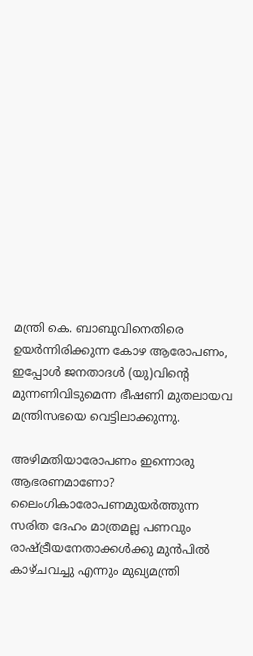മന്ത്രി കെ. ബാബുവിനെതിരെ ഉയര്‍ന്നിരിക്കുന്ന കോഴ ആരോപണം, ഇപ്പോള്‍ ജനതാദള്‍ (യു)വിന്റെ മുന്നണിവിടുമെന്ന ഭീഷണി മുതലായവ മന്ത്രിസഭയെ വെട്ടിലാക്കുന്നു.

അഴിമതിയാരോപണം ഇന്നൊരു ആഭരണമാണോ? ലൈംഗികാരോപണമുയര്‍ത്തുന്ന സരിത ദേഹം മാത്രമല്ല പണവും രാഷ്‌ട്രീയനേതാക്കള്‍ക്കു മുന്‍പില്‍ കാഴ്ചവച്ചു എന്നും മുഖ്യമന്ത്രി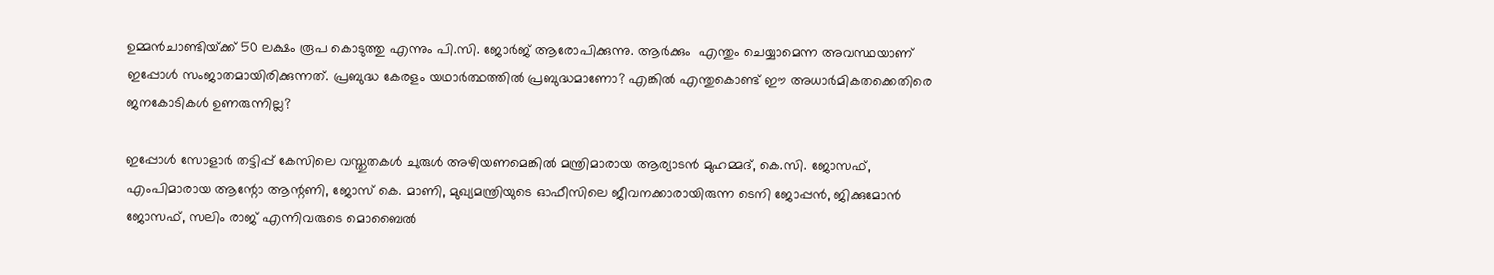ഉമ്മന്‍ചാണ്ടിയ്‌ക്ക് 50 ലക്ഷം രൂപ കൊടുത്തു എന്നും പി.സി. ജോര്‍ജ് ആരോപിക്കുന്നു. ആര്‍ക്കും  എന്തും ചെയ്യാമെന്ന അവസ്ഥയാണ് ഇപ്പോള്‍ സംജാതമായിരിക്കുന്നത്. പ്രബുദ്ധ കേരളം യഥാര്‍ത്ഥത്തില്‍ പ്രബുദ്ധമാണോ? എങ്കില്‍ എന്തുകൊണ്ട് ഈ അധാര്‍മികതക്കെതിരെ ജനകോടികള്‍ ഉണരുന്നില്ല?

ഇപ്പോള്‍ സോളാര്‍ തട്ടിപ്പ് കേസിലെ വസ്തുതകള്‍ ചുരുള്‍ അഴിയണമെങ്കില്‍ മന്ത്രിമാരായ ആര്യാടന്‍ മുഹമ്മദ്, കെ.സി. ജോസഫ്, എംപിമാരായ ആന്റോ ആന്റണി, ജോസ് കെ. മാണി, മുഖ്യമന്ത്രിയുടെ ഓഫീസിലെ ജീവനക്കാരായിരുന്ന ടെനി ജോപ്പന്‍, ജിക്കുമോന്‍ ജോസഫ്, സലിം രാജ് എന്നിവരുടെ മൊബൈല്‍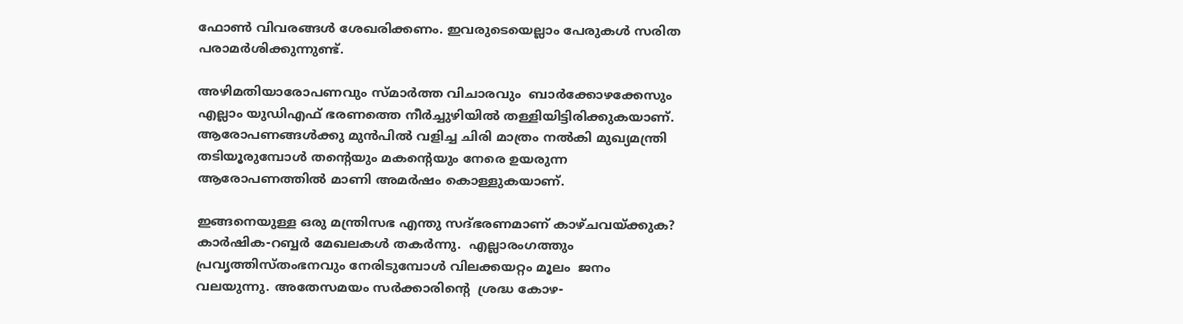ഫോണ്‍ വിവരങ്ങള്‍ ശേഖരിക്കണം. ഇവരുടെയെല്ലാം പേരുകള്‍ സരിത പരാമര്‍ശിക്കുന്നുണ്ട്.

അഴിമതിയാരോപണവും സ്മാര്‍ത്ത വിചാരവും  ബാര്‍ക്കോഴക്കേസും എല്ലാം യുഡിഎഫ് ഭരണത്തെ നീര്‍ച്ചുഴിയില്‍ തള്ളിയിട്ടിരിക്കുകയാണ്. ആരോപണങ്ങള്‍ക്കു മുന്‍പില്‍ വളിച്ച ചിരി മാത്രം നല്‍കി മുഖ്യമന്ത്രി തടിയൂരുമ്പോള്‍ തന്റെയും മകന്റെയും നേരെ ഉയരുന്ന ആരോപണത്തില്‍ മാണി അമര്‍ഷം കൊള്ളുകയാണ്.

ഇങ്ങനെയുള്ള ഒരു മന്ത്രിസഭ എന്തു സദ്ഭരണമാണ് കാഴ്ചവയ്‌ക്കുക? കാര്‍ഷിക-റബ്ബര്‍ മേഖലകള്‍ തകര്‍ന്നു.  എല്ലാരംഗത്തും പ്രവൃത്തിസ്തംഭനവും നേരിടുമ്പോള്‍ വിലക്കയറ്റം മൂലം  ജനം വലയുന്നു. അതേസമയം സര്‍ക്കാരിന്റെ  ശ്രദ്ധ കോഴ-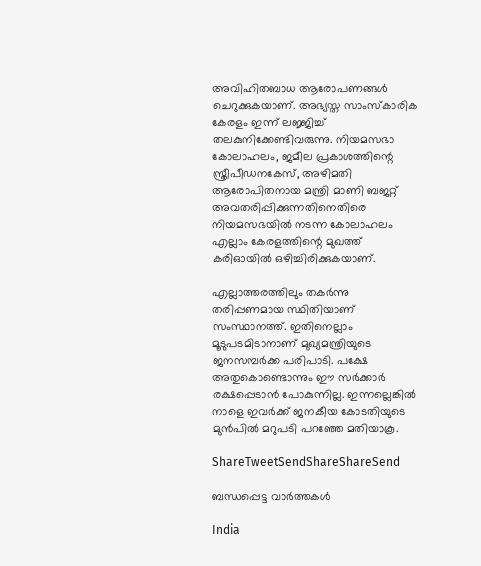അവിഹിതബാധ ആരോപണങ്ങള്‍ ചെറുക്കുകയാണ്. അഭ്യസ്ത സാംസ്‌കാരിക കേരളം ഇന്ന് ലജ്ജിച്ച് തലകുനിക്കേണ്ടിവരുന്നു. നിയമസഭാ കോലാഹലം, ജമീല പ്രകാശത്തിന്റെ സ്ത്രീപീഡനകേസ്, അഴിമതി ആരോപിതനായ മന്ത്രി മാണി ബജറ്റ് അവതരിപ്പിക്കുന്നതിനെതിരെ നിയമസഭയില്‍ നടന്ന കോലാഹലം എല്ലാം കേരളത്തിന്റെ മുഖത്ത് കരിഓയില്‍ ഒഴിച്ചിരിക്കുകയാണ്.

എല്ലാത്തരത്തിലും തകര്‍ന്നു തരിപ്പണമായ സ്ഥിതിയാണ് സംസ്ഥാനത്ത്. ഇതിനെല്ലാം മൂടുപടമിടാനാണ് മുഖ്യമന്ത്രിയുടെ ജനസമ്പര്‍ക്ക പരിപാടി. പക്ഷേ അതുകൊണ്ടൊന്നും ഈ സര്‍ക്കാര്‍ രക്ഷപ്പെടാന്‍ പോകുന്നില്ല. ഇന്നല്ലെങ്കില്‍ നാളെ ഇവര്‍ക്ക് ജനകീയ കോടതിയുടെ മുന്‍പില്‍ മറുപടി പറഞ്ഞേ മതിയാകൂ.

ShareTweetSendShareShareSend

ബന്ധപ്പെട്ട വാര്‍ത്തകള്‍

India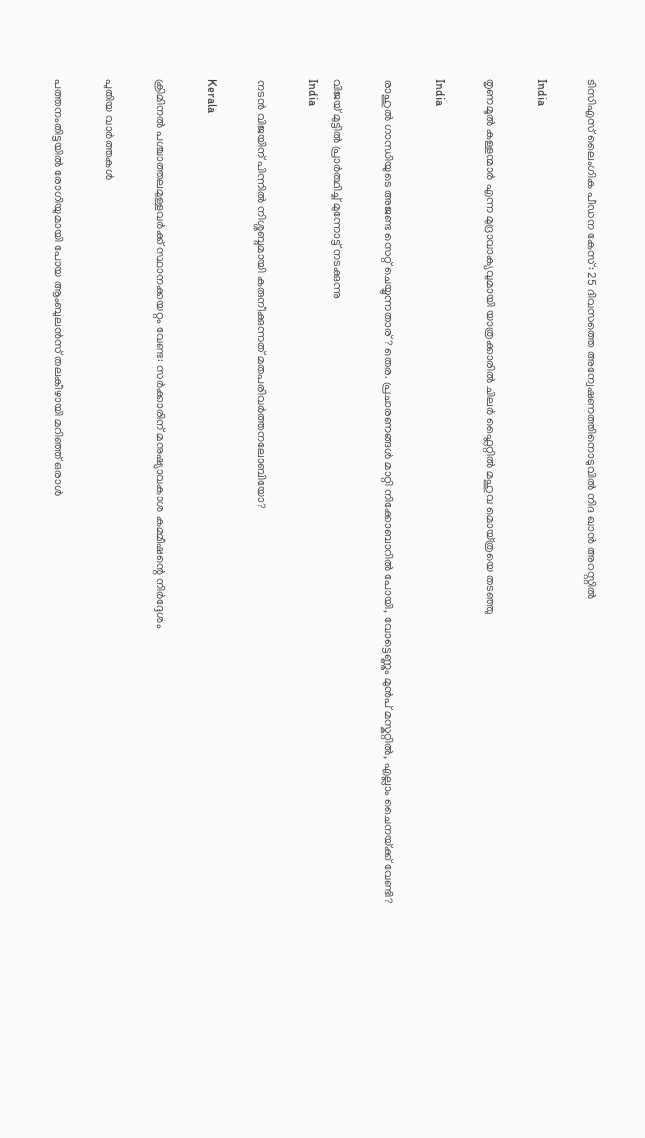ടിസിഎസ് ലൈംഗിക പീഡന കേസ്: 25 ദിവസത്തെ അന്വേഷണത്തിനൊടുവിൽ നിദ ഖാൻ അറസ്റ്റിൽ

India

തൃണമൂല്‍ കള്ളന്മാര്‍ എന്ന മുദ്രാവാക്യവുമായി യാത്രക്കാരില്‍ ചിലര്‍ ഫ്ലൈറ്റില്‍ മഹുവ മൊയ്ത്രയെ തടഞ്ഞു

India

രാഹുല്‍ ഗാന്ധിയുടെ അജണ്ട സെറ്റ് ചെയ്യുന്നതാര്? തെര. പ്രചാരണങ്ങള്‍ മാറ്റി നിക്കോബാറില്‍ പോയി, വോട്ടെണ്ണും മുന്‍പ് മസ്കറ്റില്‍, എല്ലാം ചൈനയ്‌ക്ക് വേണ്ടി?

വിജയ് മുട്ടില്‍ പ്രാര്‍ത്ഥിച്ച് മുന്നോട്ട് നടക്കുന്നു
India

നടന്‍ വിജയിന് പിന്നില്‍ നിശ്ശബ്ദമായി കരുനീക്കുന്നത് മതപരിവര്‍ത്തനലോബിയോ?

Kerala

ക്രിമിനല്‍ പശ്ചാത്തലമുള്ളവര്‍ക്ക് സ്ഥാനക്കയറ്റം വേണ്ട: സര്‍ക്കാരിന് മനുഷ്യാവകാശ കമ്മീഷന്റെ നിര്‍ദ്ദേശം

പുതിയ വാര്‍ത്തകള്‍

പത്തനംതിട്ടയില്‍ രോഗിയുമായി പോയ ആംബുലന്‍സ് തലകീഴായി മറിഞ്ഞ് ഒരാള്‍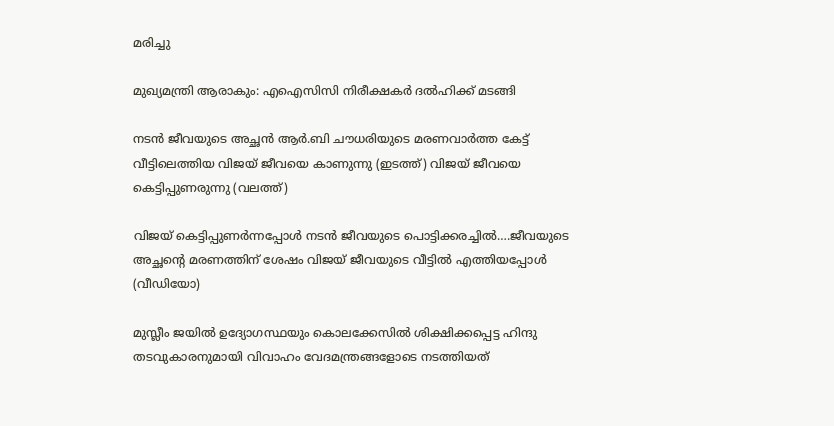മരിച്ചു

മുഖ്യമന്ത്രി ആരാകും: എഐസിസി നിരീക്ഷകര്‍ ദല്‍ഹിക്ക് മടങ്ങി

നടന്‍ ജീവയുടെ അച്ഛന്‍ ആര്‍.ബി ചൗധരിയുടെ മരണവാര്‍ത്ത കേട്ട് വീട്ടിലെത്തിയ വിജയ് ജീവയെ കാണുന്നു (ഇടത്ത്) വിജയ് ജീവയെ കെട്ടിപ്പുണരുന്നു (വലത്ത്)

വിജയ് കെട്ടിപ്പുണര്‍ന്നപ്പോള്‍ നടന്‍ ജീവയുടെ പൊട്ടിക്കരച്ചില്‍….ജീവയുടെ അച്ഛന്റെ മരണത്തിന് ശേഷം വിജയ് ജീവയുടെ വീട്ടില്‍ എത്തിയപ്പോള്‍ (വീഡിയോ)

മുസ്ലീം ജയില്‍ ഉദ്യോഗസ്ഥയും കൊലക്കേസില്‍ ശിക്ഷിക്കപ്പെട്ട ഹിന്ദു തടവുകാരനുമായി വിവാഹം വേദമന്ത്രങ്ങളോടെ നടത്തിയത്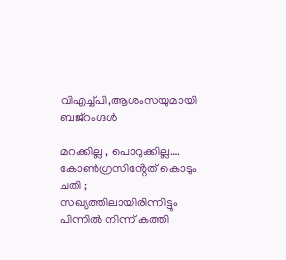വിഎച്ച്പി,ആശംസയുമായി ബജ്‌റംഗ്ദള്‍

മറക്കില്ല , പൊറുക്കില്ല…. കോൺഗ്രസിൻ്റേത് കൊടും ചതി ; സഖ്യത്തിലായിരിന്നിട്ടും പിന്നിൽ നിന്ന് കത്തി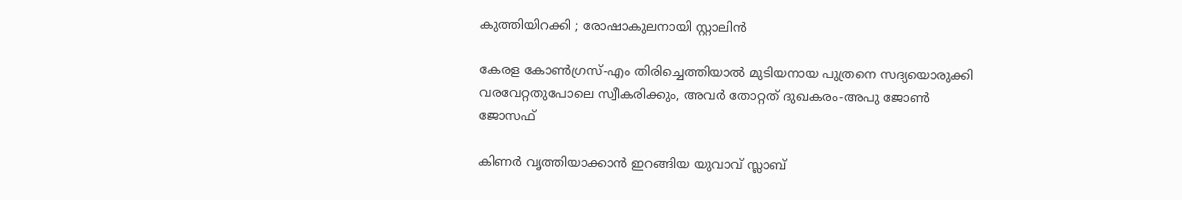കുത്തിയിറക്കി ; രോഷാകുലനായി സ്റ്റാലിൻ

കേരള കോണ്‍ഗ്രസ്-എം തിരിച്ചെത്തിയാല്‍ മുടിയനായ പുത്രനെ സദ്യയൊരുക്കി വരവേറ്റതുപോലെ സ്വീകരിക്കും, അവര്‍ തോറ്റത് ദുഖകരം-അപു ജോണ്‍ ജോസഫ്

കിണര്‍ വൃത്തിയാക്കാന്‍ ഇറങ്ങിയ യുവാവ് സ്ലാബ്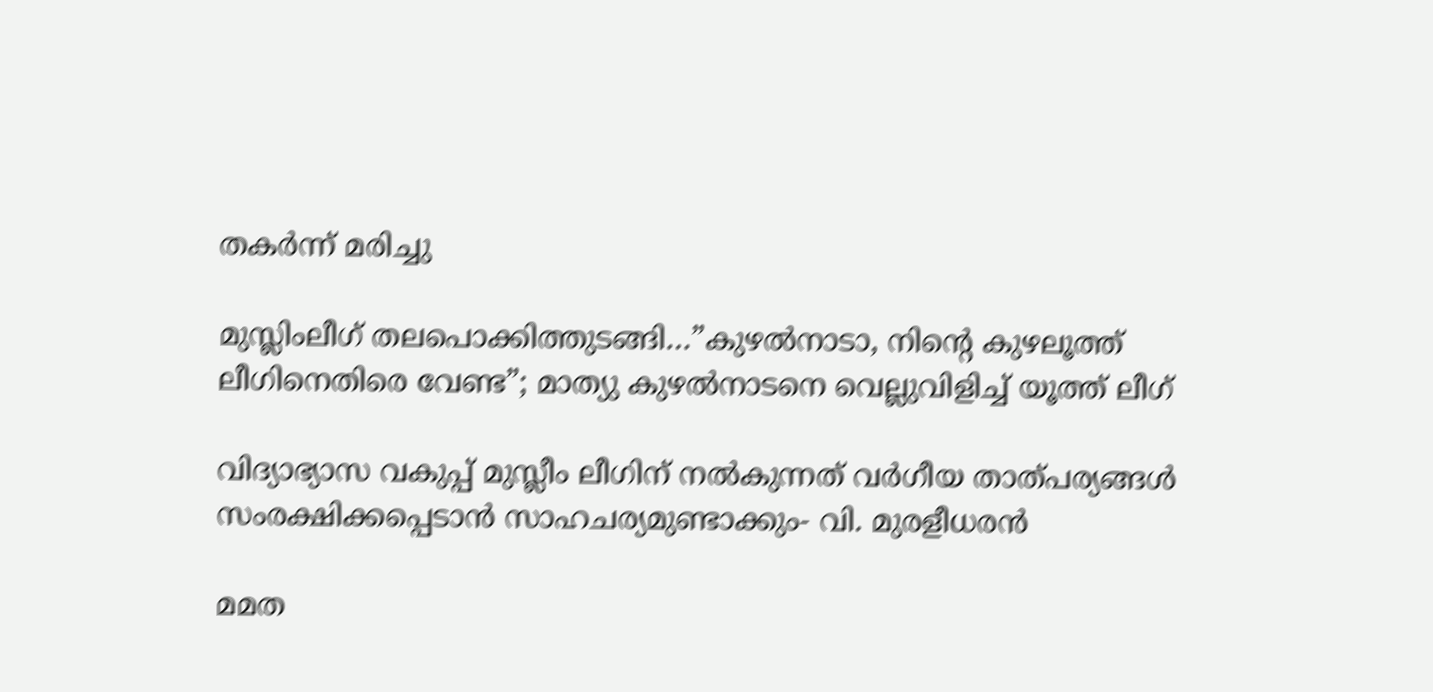തകര്‍ന്ന് മരിച്ചു

മുസ്ലിംലീഗ് തലപൊക്കിത്തുടങ്ങി…”കുഴൽനാടാ, നിന്റെ കുഴലൂത്ത് ലീഗിനെതിരെ വേണ്ട”; മാത്യു കുഴൽനാടനെ വെല്ലുവിളിച്ച് യൂത്ത് ലീഗ്

വിദ്യാഭ്യാസ വകുപ്പ് മുസ്ലീം ലീഗിന് നല്‍കുന്നത് വര്‍ഗീയ താത്പര്യങ്ങള്‍ സംരക്ഷിക്കപ്പെടാന്‍ സാഹചര്യമുണ്ടാക്കും- വി. മുരളീധരന്‍

മമത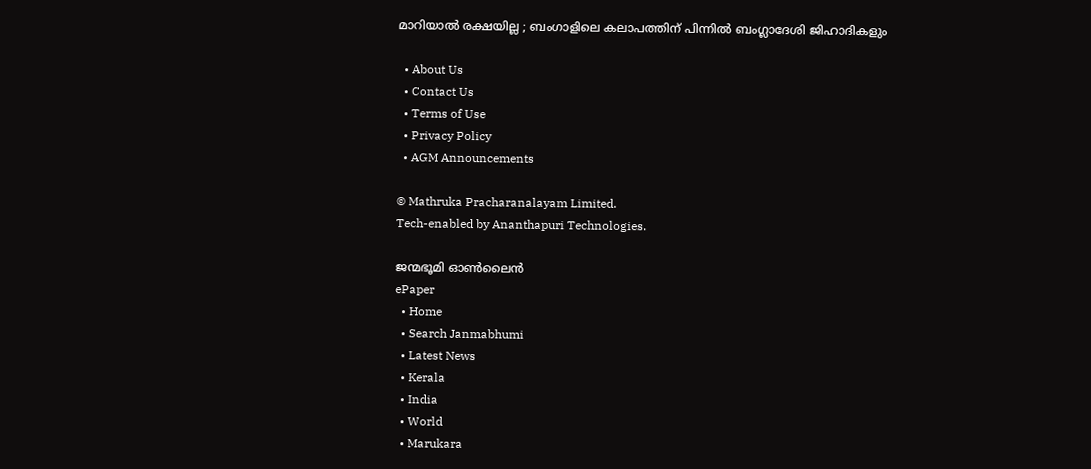മാറിയാൽ രക്ഷയില്ല ; ബംഗാളിലെ കലാപത്തിന് പിന്നിൽ ബംഗ്ലാദേശി ജിഹാദികളും

  • About Us
  • Contact Us
  • Terms of Use
  • Privacy Policy
  • AGM Announcements

© Mathruka Pracharanalayam Limited.
Tech-enabled by Ananthapuri Technologies.

ജന്മഭൂമി ഓണ്‍ലൈന്‍
ePaper
  • Home
  • Search Janmabhumi
  • Latest News
  • Kerala
  • India
  • World
  • Marukara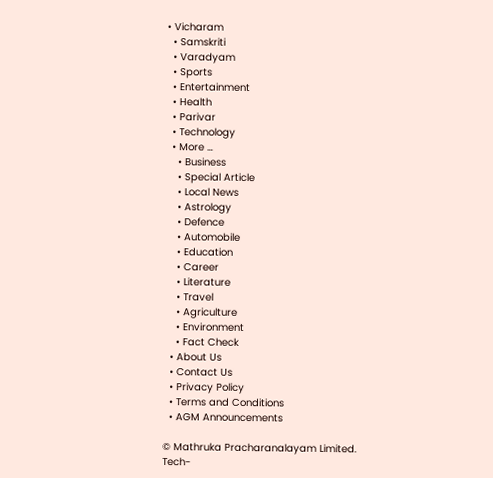• Vicharam
  • Samskriti
  • Varadyam
  • Sports
  • Entertainment
  • Health
  • Parivar
  • Technology
  • More …
    • Business
    • Special Article
    • Local News
    • Astrology
    • Defence
    • Automobile
    • Education
    • Career
    • Literature
    • Travel
    • Agriculture
    • Environment
    • Fact Check
  • About Us
  • Contact Us
  • Privacy Policy
  • Terms and Conditions
  • AGM Announcements

© Mathruka Pracharanalayam Limited.
Tech-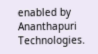enabled by Ananthapuri Technologies.